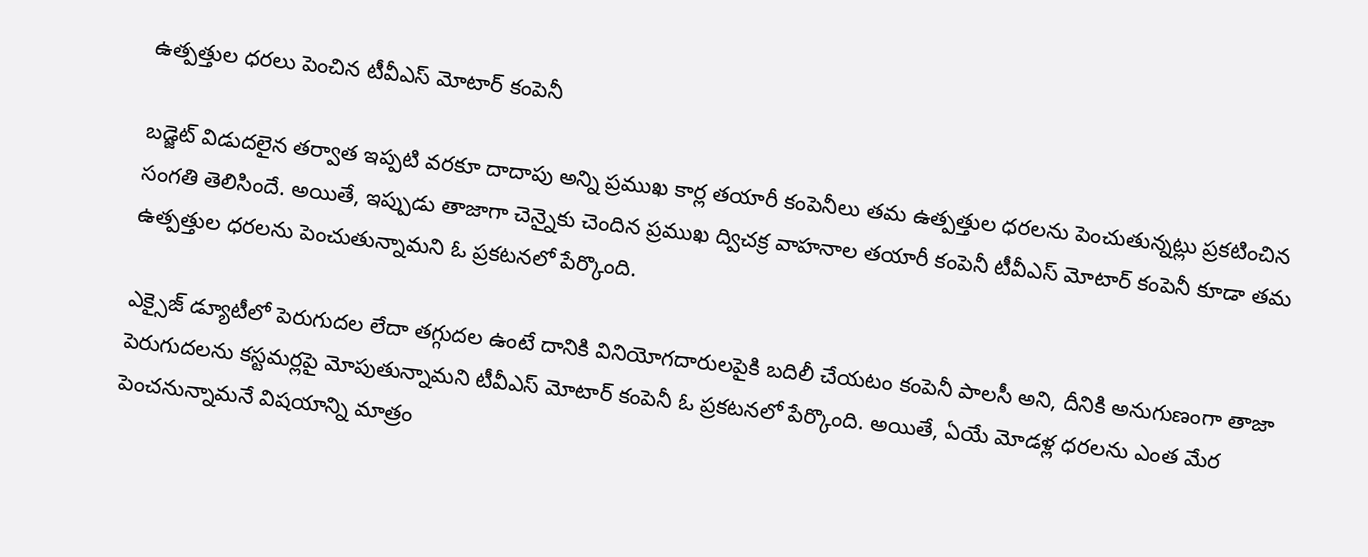ఉత్పత్తుల ధరలు పెంచిన టీవీఎస్ మోటార్ కంపెనీ

బడ్జెట్ విడుదలైన తర్వాత ఇప్పటి వరకూ దాదాపు అన్ని ప్రముఖ కార్ల తయారీ కంపెనీలు తమ ఉత్పత్తుల ధరలను పెంచుతున్నట్లు ప్రకటించిన సంగతి తెలిసిందే. అయితే, ఇప్పుడు తాజాగా చెన్నైకు చెందిన ప్రముఖ ద్విచక్ర వాహనాల తయారీ కంపెనీ టీవీఎస్ మోటార్ కంపెనీ కూడా తమ ఉత్పత్తుల ధరలను పెంచుతున్నామని ఓ ప్రకటనలో పేర్కొంది.

ఎక్సైజ్ డ్యూటీలో పెరుగుదల లేదా తగ్గుదల ఉంటే దానికి వినియోగదారులపైకి బదిలీ చేయటం కంపెనీ పాలసీ అని, దీనికి అనుగుణంగా తాజా పెరుగుదలను కస్టమర్లపై మోపుతున్నామని టీవీఎస్ మోటార్ కంపెనీ ఓ ప్రకటనలో పేర్కొంది. అయితే, ఏయే మోడళ్ల ధరలను ఎంత మేర పెంచనున్నామనే విషయాన్ని మాత్రం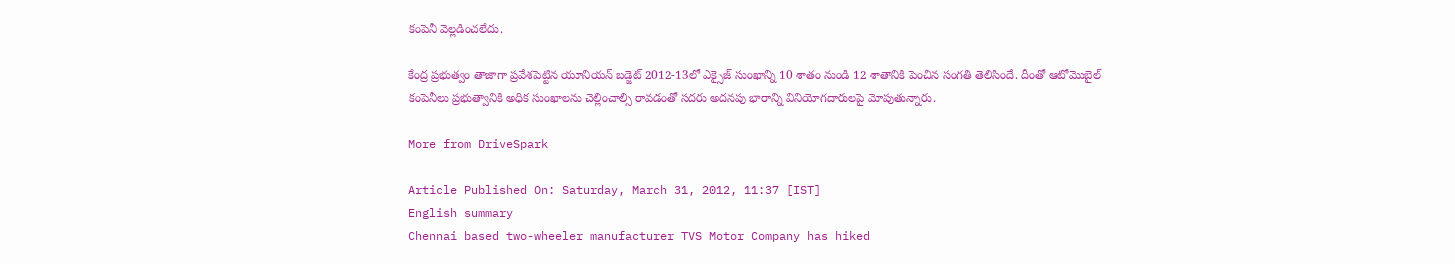కంపెనీ వెల్లడించలేదు.

కేంద్ర ప్రభుత్వం తాజాగా ప్రవేశపెట్టిన యూనియన్ బడ్జెట్ 2012-13లో ఎక్సైజ్ సుంఖాన్ని 10 శాతం నుండి 12 శాతానికి పెంచిన సంగతి తెలిసిందే. దీంతో ఆటోమొబైల్ కంపెనీలు ప్రభుత్వానికి అధిక సుంఖాలను చెల్లించాల్సి రావడంతో సదరు అదనపు భారాన్ని వినియోగదారులపై మోపుతున్నారు.

More from DriveSpark

Article Published On: Saturday, March 31, 2012, 11:37 [IST]
English summary
Chennai based two-wheeler manufacturer TVS Motor Company has hiked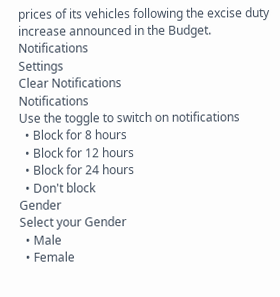prices of its vehicles following the excise duty increase announced in the Budget.
Notifications
Settings
Clear Notifications
Notifications
Use the toggle to switch on notifications
  • Block for 8 hours
  • Block for 12 hours
  • Block for 24 hours
  • Don't block
Gender
Select your Gender
  • Male
  • Female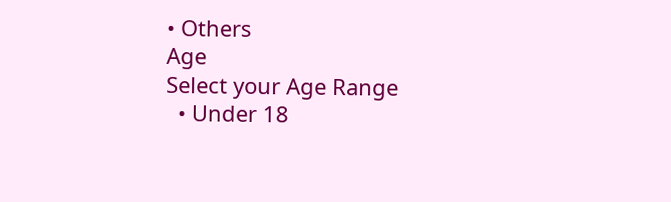• Others
Age
Select your Age Range
  • Under 18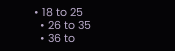• 18 to 25
  • 26 to 35
  • 36 to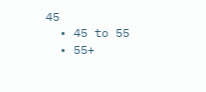45
  • 45 to 55
  • 55+